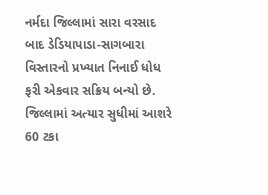નર્મદા જિલ્લામાં સારા વરસાદ બાદ ડેડિયાપાડા-સાગબારા વિસ્તારનો પ્રખ્યાત નિનાઈ ધોધ ફરી એકવાર સક્રિય બન્યો છે. જિલ્લામાં અત્યાર સુધીમાં આશરે 60 ટકા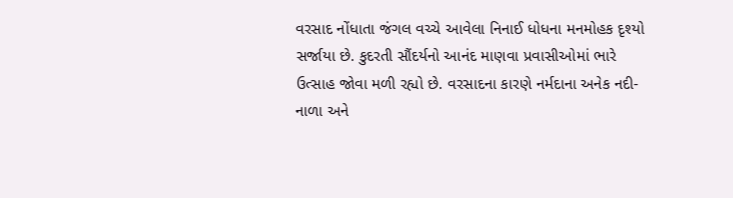વરસાદ નોંધાતા જંગલ વચ્ચે આવેલા નિનાઈ ધોધના મનમોહક દૃશ્યો સર્જાયા છે. કુદરતી સૌંદર્યનો આનંદ માણવા પ્રવાસીઓમાં ભારે ઉત્સાહ જોવા મળી રહ્યો છે. વરસાદના કારણે નર્મદાના અનેક નદી-નાળા અને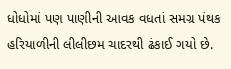ધોધોમાં પણ પાણીની આવક વધતાં સમગ્ર પંથક હરિયાળીની લીલીછમ ચાદરથી ઢંકાઈ ગયો છે.